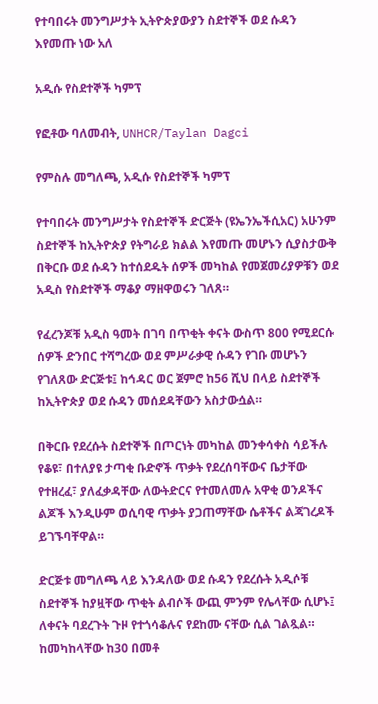የተባበሩት መንግሥታት ኢትዮጵያውያን ስደተኞች ወደ ሱዳን እየመጡ ነው አለ

አዲሱ የስደተኞች ካምፕ

የፎቶው ባለመብት, UNHCR/Taylan Dagci

የምስሉ መግለጫ, አዲሱ የስደተኞች ካምፕ

የተባበሩት መንግሥታት የስደተኞች ድርጅት (ዩኤንኤችሲአር) አሁንም ስደተኞች ከኢትዮጵያ የትግራይ ክልል እየመጡ መሆኑን ሲያስታውቅ በቅርቡ ወደ ሱዳን ከተሰደዱት ሰዎች መካከል የመጀመሪያዎቹን ወደ አዲስ የስደተኞች ማቆያ ማዘዋወሩን ገለጸ።

የፈረንጆቹ አዲስ ዓመት በገባ በጥቂት ቀናት ውስጥ 800 የሚደርሱ ሰዎች ድንበር ተሻግረው ወደ ምሥራቃዊ ሱዳን የገቡ መሆኑን የገለጸው ድርጅቱ፤ ከኅዳር ወር ጀምሮ ከ56 ሺህ በላይ ስደተኞች ከኢትዮጵያ ወደ ሱዳን መሰደዳቸውን አስታውሷል።

በቅርቡ የደረሱት ስደተኞች በጦርነት መካከል መንቀሳቀስ ሳይችሉ የቆዩ፣ በተለያዩ ታጣቂ ቡድኖች ጥቃት የደረሰባቸውና ቤታቸው የተዘረፈ፣ ያለፈቃዳቸው ለውትድርና የተመለመሉ አዋቂ ወንዶችና ልጆች እንዲሁም ወሲባዊ ጥቃት ያጋጠማቸው ሴቶችና ልጃገረዶች ይገኙባቸዋል።

ድርጅቱ መግለጫ ላይ እንዳለው ወደ ሱዳን የደረሱት አዲሶቹ ስደተኞች ከያዟቸው ጥቂት ልብሶች ውጪ ምንም የሌላቸው ሲሆኑ፤ ለቀናት ባደረጉት ጉዞ የተጎሳቆሉና የደከሙ ናቸው ሲል ገልጿል። ከመካከላቸው ከ30 በመቶ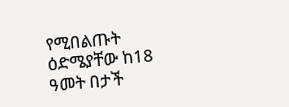የሚበልጡት ዕድሜያቸው ከ18 ዓመት በታች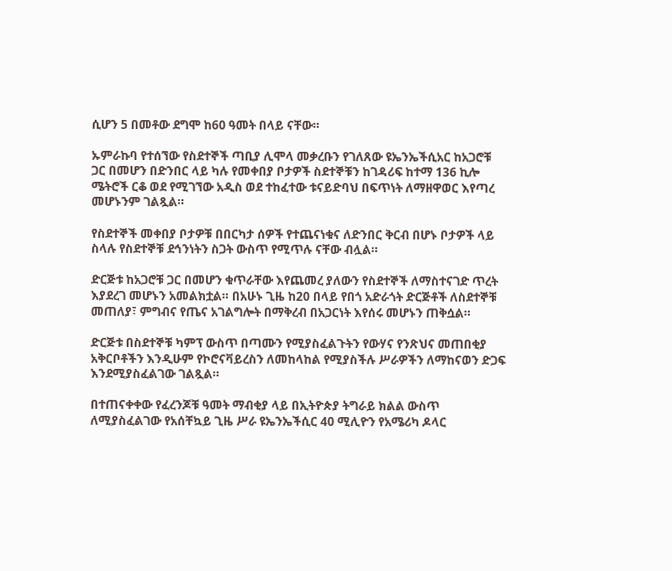ሲሆን 5 በመቶው ደግሞ ከ60 ዓመት በላይ ናቸው።

ኡምራኩባ የተሰኘው የስደተኞች ጣቢያ ሊሞላ መቃረቡን የገለጸው ዩኤንኤችሲአር ከአጋሮቹ ጋር በመሆን በድንበር ላይ ካሉ የመቀበያ ቦታዎች ስደተኞቹን ከገዳሪፍ ከተማ 136 ኪሎ ሜትሮች ርቆ ወደ የሚገኘው አዲስ ወደ ተከፈተው ቱናይድባህ በፍጥነት ለማዘዋወር እየጣረ መሆኑንም ገልጿል።

የስደተኞች መቀበያ ቦታዎቹ በበርካታ ሰዎች የተጨናነቁና ለድንበር ቅርብ በሆኑ ቦታዎች ላይ ስላሉ የስደተኞቹ ደኅንነትን ስጋት ውስጥ የሚጥሉ ናቸው ብሏል።

ድርጅቱ ከአጋሮቹ ጋር በመሆን ቁጥራቸው እየጨመረ ያለውን የስደተኞች ለማስተናገድ ጥረት እያደረገ መሆኑን አመልክቷል። በአሁኑ ጊዜ ከ20 በላይ የበጎ አድራጎት ድርጅቶች ለስደተኞቹ መጠለያ፣ ምግብና የጤና አገልግሎት በማቅረብ በአጋርነት እየሰሩ መሆኑን ጠቅሷል።

ድርጅቱ በስደተኞቹ ካምፕ ውስጥ በጣሙን የሚያስፈልጉትን የውሃና የንጽህና መጠበቂያ አቅርቦቶችን እንዲሁም የኮሮናቫይረስን ለመከላከል የሚያስችሉ ሥራዎችን ለማከናወን ድጋፍ እንደሚያስፈልገው ገልጿል።

በተጠናቀቀው የፈረንጆቹ ዓመት ማብቂያ ላይ በኢትዮጵያ ትግራይ ክልል ውስጥ ለሚያስፈልገው የአሰቸኳይ ጊዜ ሥራ ዩኤንኤችሲር 40 ሚሊዮን የአሜሪካ ዶላር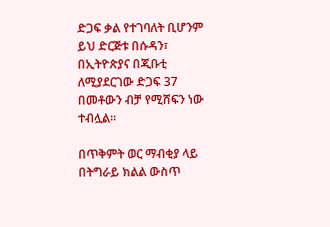ድጋፍ ቃል የተገባለት ቢሆንም ይህ ድርጅቱ በሱዳን፣ በኢትዮጵያና በጂቡቲ ለሚያደርገው ድጋፍ 37 በመቶውን ብቻ የሚሸፍን ነው ተብሏል።

በጥቅምት ወር ማብቂያ ላይ በትግራይ ክልል ውስጥ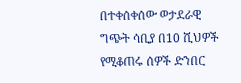በተቀሰቀሰው ወታደራዊ ግጭት ሳቢያ በ10 ሺህዎች የሚቆጠሩ ሰዎች ድንበር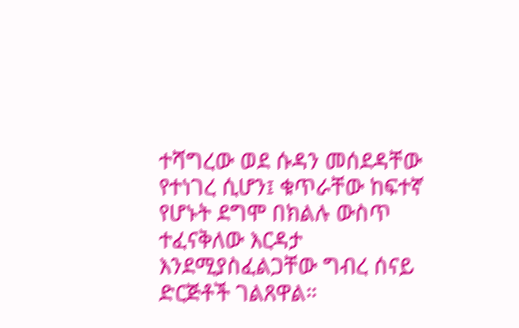ተሻግረው ወደ ሱዳን መሰደዳቸው የተነገረ ሲሆን፤ ቁጥራቸው ከፍተኛ የሆኑት ደግሞ በክልሉ ውስጥ ተፈናቅለው እርዳታ እንደሚያስፈልጋቸው ግብረ ሰናይ ድርጅቶች ገልጸዋል።